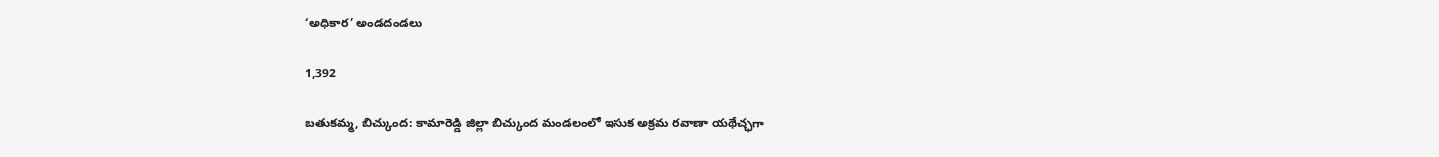‘అధికార’ అండదండలు

1,392

బతుకమ్మ, బిచ్కుంద: కామారెడ్డి జిల్లా బిచ్కుంద మండలంలో ఇసుక అక్రమ రవాణా యథేచ్ఛగా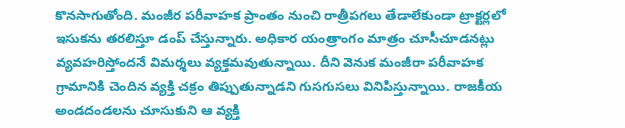కొనసాగుతోంది. మంజీర పరీవాహక ప్రాంతం నుంచి రాత్రీపగలు తేడాలేకుండా ట్రాక్టర్లలో ఇసుకను తరలిస్తూ డంప్ చేస్తున్నారు. అధికార యంత్రాంగం మాత్రం చూసీచూడనట్లు వ్యవహరిస్తోందనే విమర్శలు వ్యక్తమవుతున్నాయి. దీని వెనుక మంజీరా పరీవాహక గ్రామానికి చెందిన వ్యక్తి చక్రం తిప్పుతున్నాడని గుసగుసలు వినిపిస్తున్నాయి. రాజకీయ అండదండలను చూసుకుని ఆ వ్యక్తి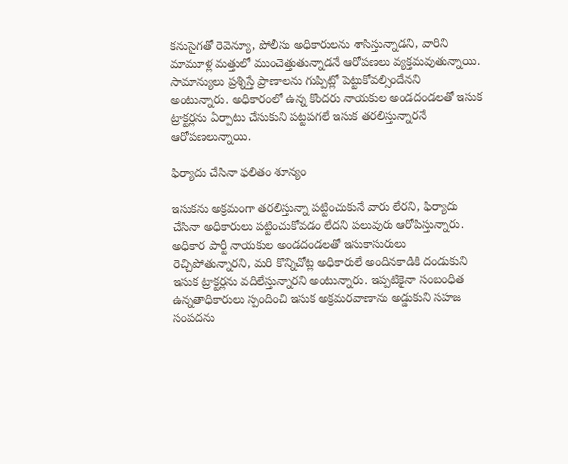కనుసైగతో రెవెన్యూ, పోలీసు అధికారులను శాసిస్తున్నాడని, వారిని మామూళ్ల మత్తులో ముంచెత్తుతున్నాడనే ఆరోపణలు వ్యక్తమవుతున్నాయి. సామాన్యులు ప్రశ్నిస్తే ప్రాణాలను గుప్పిట్లో పెట్టుకోవల్సిందేనని అంటున్నారు. అధికారంలో ఉన్న కొందరు నాయకుల అండదండలతో ఇసుక ట్రాక్టర్లను ఏర్పాటు చేసుకుని పట్టపగలే ఇసుక తరలిస్తున్నారనే ఆరోపణలున్నాయి.

ఫిర్యాదు చేసినా ఫలితం శూన్యం

ఇసుకను అక్రమంగా తరలిస్తున్నా పట్టించుకునే వారు లేరని, ఫిర్యాదు చేసినా అధికారులు పట్టించుకోవడం లేదని పలువురు ఆరోపిస్తున్నారు. అధికార పార్టీ నాయకుల అండదండలతో ఇసుకాసురులు రెచ్చిపోతున్నారని, మరి కొన్నిచోట్ల అధికారులే అందినకాడికి దండుకుని ఇసుక ట్రాక్టర్లను వదిలేస్తున్నారని అంటున్నారు. ఇప్పటికైనా సంబంధిత ఉన్నతాధికారులు స్పందించి ఇసుక అక్రమరవాణాను అడ్డుకుని సహజ సంపదను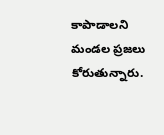కాపాడాలని మండల ప్రజలు కోరుతున్నారు.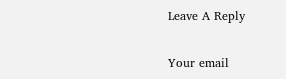Leave A Reply

Your email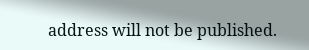address will not be published.